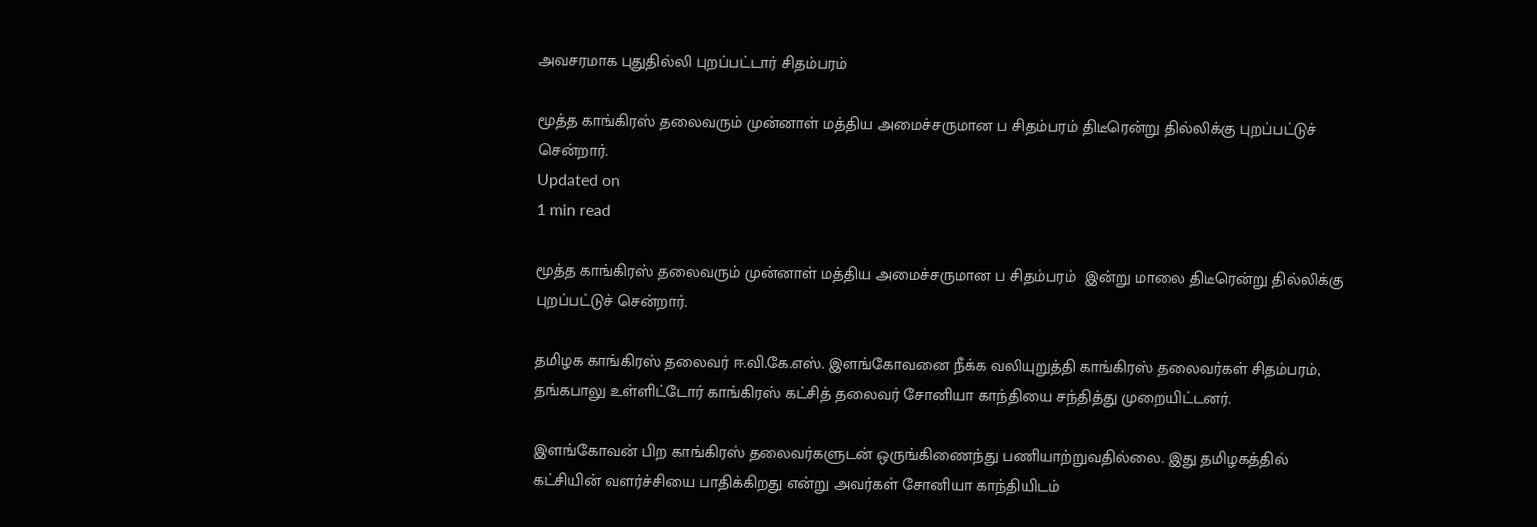அவசரமாக புதுதில்லி புறப்பட்டார் சிதம்பரம்

மூத்த காங்கிரஸ் தலைவரும் முன்னாள் மத்திய அமைச்சருமான ப சிதம்பரம் திடீரென்று தில்லிக்கு புறப்பட்டுச் சென்றார்.
Updated on
1 min read

மூத்த காங்கிரஸ் தலைவரும் முன்னாள் மத்திய அமைச்சருமான ப சிதம்பரம்  இன்று மாலை திடீரென்று தில்லிக்கு புறப்பட்டுச் சென்றார்.

தமிழக காங்கிரஸ் தலைவர் ஈ.வி.கே.எஸ். இளங்கோவனை நீக்க வலியுறுத்தி காங்கிரஸ் தலைவர்கள் சிதம்பரம், தங்கபாலு உள்ளிட்டோர் காங்கிரஸ் கட்சித் தலைவர் சோனியா காந்தியை சந்தித்து முறையிட்டனர்.

இளங்கோவன் பிற காங்கிரஸ் தலைவர்களுடன் ஒருங்கிணைந்து பணியாற்றுவதில்லை. இது தமிழகத்தில் கட்சியின் வளர்ச்சியை பாதிக்கிறது என்று அவர்கள் சோனியா காந்தியிடம்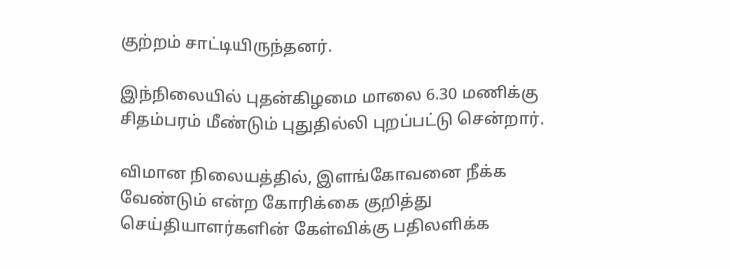குற்றம் சாட்டியிருந்தனர்.

இந்நிலையில் புதன்கிழமை மாலை 6.30 மணிக்கு சிதம்பரம் மீண்டும் புதுதில்லி புறப்பட்டு சென்றார்.

விமான நிலையத்தில், இளங்கோவனை நீக்க வேண்டும் என்ற கோரிக்கை குறித்து செய்தியாளர்களின் கேள்விக்கு பதிலளிக்க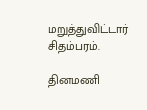மறுத்துவிட்டார் சிதம்பரம்.

தினமணி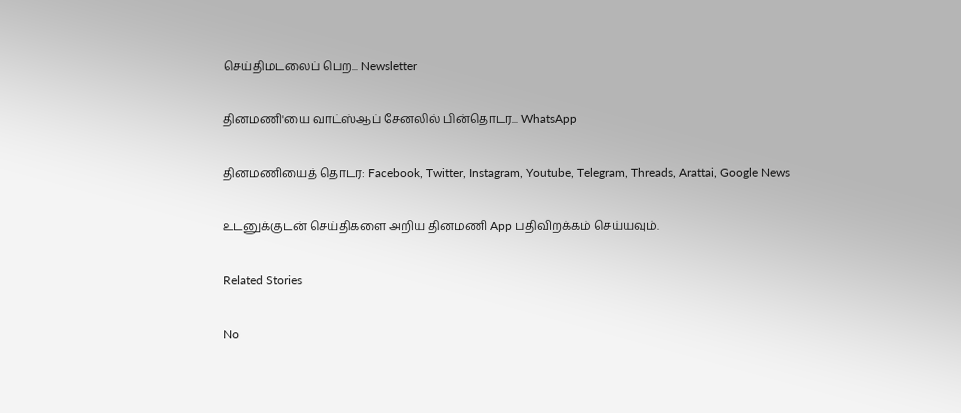செய்திமடலைப் பெற... Newsletter

தினமணி'யை வாட்ஸ்ஆப் சேனலில் பின்தொடர... WhatsApp

தினமணியைத் தொடர: Facebook, Twitter, Instagram, Youtube, Telegram, Threads, Arattai, Google News

உடனுக்குடன் செய்திகளை அறிய தினமணி App பதிவிறக்கம் செய்யவும்.

Related Stories

No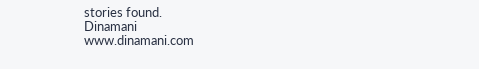stories found.
Dinamani
www.dinamani.com